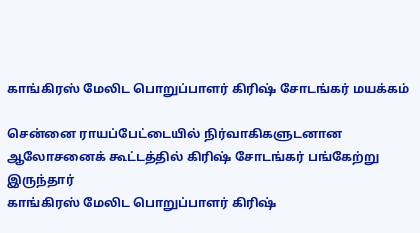காங்கிரஸ் மேலிட பொறுப்பாளர் கிரிஷ் சோடங்கர் மயக்கம்

சென்னை ராயப்பேட்டையில் நிர்வாகிகளுடனான ஆலோசனைக் கூட்டத்தில் கிரிஷ் சோடங்கர் பங்கேற்று இருந்தார்
காங்கிரஸ் மேலிட பொறுப்பாளர் கிரிஷ்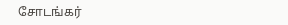சோடங்கர்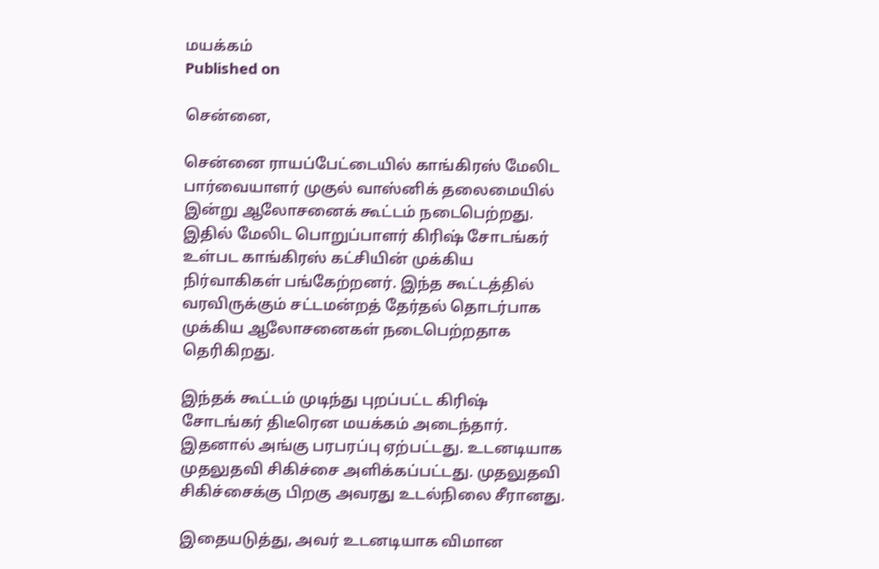மயக்கம்
Published on

சென்னை,

சென்னை ராயப்பேட்டையில் காங்கிரஸ் மேலிட பார்வையாளர் முகுல் வாஸ்னிக் தலைமையில் இன்று ஆலோசனைக் கூட்டம் நடைபெற்றது. இதில் மேலிட பொறுப்பாளர் கிரிஷ் சோடங்கர் உள்பட காங்கிரஸ் கட்சியின் முக்கிய நிர்வாகிகள் பங்கேற்றனர். இந்த கூட்டத்தில் வரவிருக்கும் சட்டமன்றத் தேர்தல் தொடர்பாக முக்கிய ஆலோசனைகள் நடைபெற்றதாக தெரிகிறது.

இந்தக் கூட்டம் முடிந்து புறப்பட்ட கிரிஷ் சோடங்கர் திடீரென மயக்கம் அடைந்தார். இதனால் அங்கு பரபரப்பு ஏற்பட்டது. உடனடியாக முதலுதவி சிகிச்சை அளிக்கப்பட்டது. முதலுதவி சிகிச்சைக்கு பிறகு அவரது உடல்நிலை சீரானது.

இதையடுத்து, அவர் உடனடியாக விமான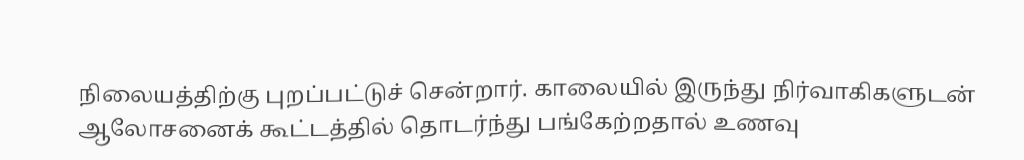நிலையத்திற்கு புறப்பட்டுச் சென்றார். காலையில் இருந்து நிர்வாகிகளுடன் ஆலோசனைக் கூட்டத்தில் தொடர்ந்து பங்கேற்றதால் உணவு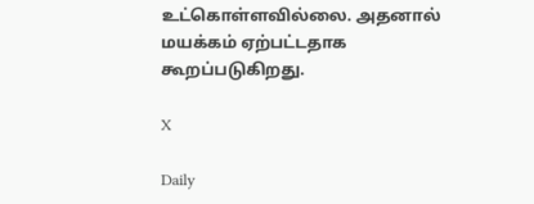உட்கொள்ளவில்லை. அதனால் மயக்கம் ஏற்பட்டதாக கூறப்படுகிறது.

X

Daily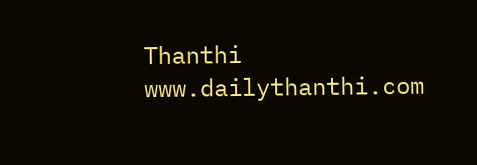Thanthi
www.dailythanthi.com